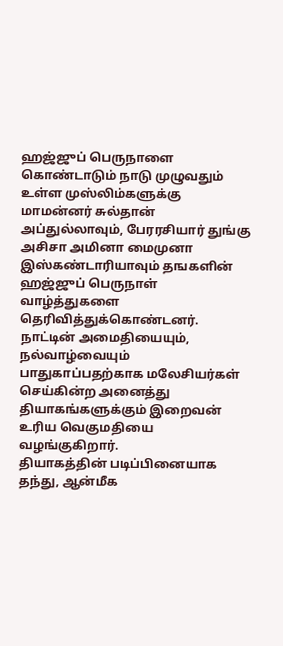ஹஜ்ஜுப் பெருநாளை கொண்டாடும் நாடு முழுவதும் உள்ள முஸ்லிம்களுக்கு மாமன்னர் சுல்தான் அப்துல்லாவும், பேரரசியார் துங்கு அசிசா அமினா மைமுனா இஸ்கண்டாரியாவும் தஙகளின் ஹஜ்ஜுப் பெருநாள் வாழ்த்துகளை தெரிவித்துக்கொண்டனர்.
நாட்டின் அமைதியையும், நல்வாழ்வையும் பாதுகாப்பதற்காக மலேசியர்கள் செய்கின்ற அனைத்து தியாகங்களுக்கும் இறைவன் உரிய வெகுமதியை வழங்குகிறார்.
தியாகத்தின் படிப்பினையாக தந்து, ஆன்மீக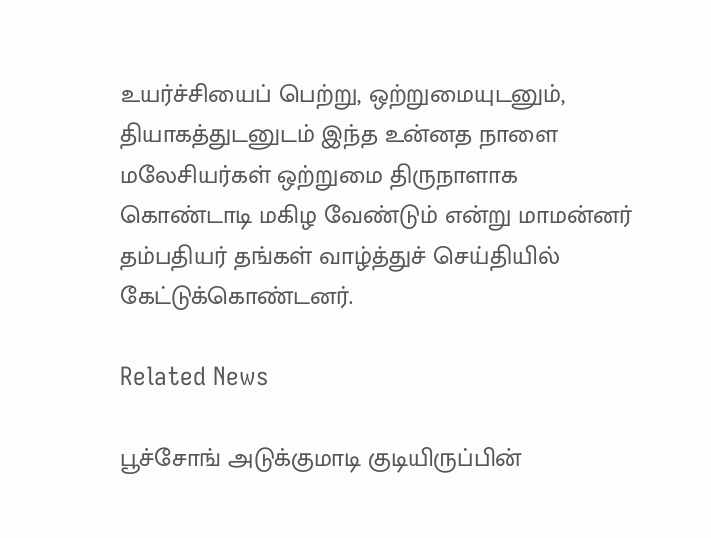உயர்ச்சியைப் பெற்று, ஒற்றுமையுடனும், தியாகத்துடனுடம் இந்த உன்னத நாளை மலேசியர்கள் ஒற்றுமை திருநாளாக கொண்டாடி மகிழ வேண்டும் என்று மாமன்னர் தம்பதியர் தங்கள் வாழ்த்துச் செய்தியில் கேட்டுக்கொண்டனர்.

Related News

பூச்சோங் அடுக்குமாடி குடியிருப்பின்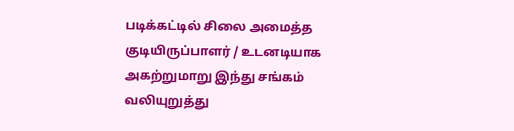படிக்கட்டில் சிலை அமைத்த குடியிருப்பாளர் / உடனடியாக அகற்றுமாறு இந்து சங்கம் வலியுறுத்து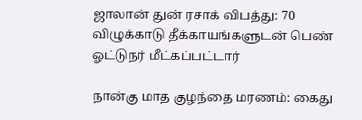ஜாலான் துன் ரசாக் விபத்து: 70 விழுக்காடு தீக்காயங்களுடன் பெண் ஓட்டுநர் மீட்கப்பட்டார்

நான்கு மாத குழந்தை மரணம்: கைது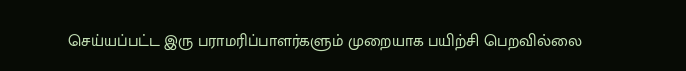செய்யப்பட்ட இரு பராமரிப்பாளர்களும் முறையாக பயிற்சி பெறவில்லை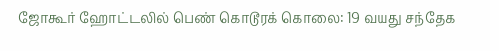ஜோகூர் ஹோட்டலில் பெண் கொடூரக் கொலை: 19 வயது சந்தேக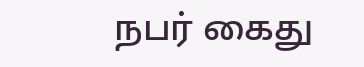நபர் கைது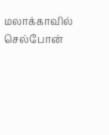மலாக்காவில் செல்போன்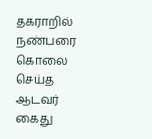தகராறில் நண்பரை கொலை செய்த ஆடவர் கைது